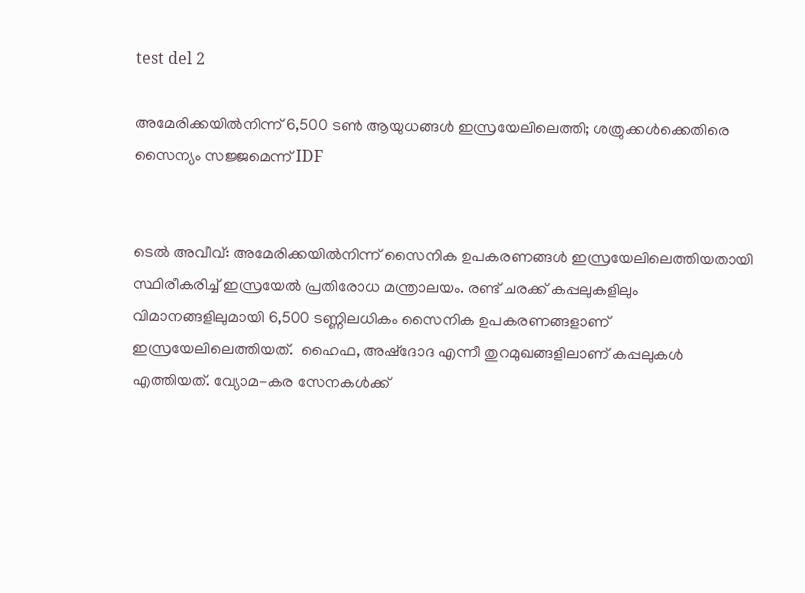test del 2

അമേരിക്കയിൽനിന്ന് 6,500 ടൺ ആയുധങ്ങൾ ഇസ്രയേലിലെത്തി; ശത്രുക്കൾക്കെതിരെ സൈന്യം സജ്ജമെന്ന് IDF


ടെൽ അവീവ്: അമേരിക്കയിൽനിന്ന് സൈനിക ഉപകരണങ്ങൾ ഇസ്രയേലിലെത്തിയതായി സ്ഥിരീകരിച്ച് ഇസ്രയേൽ പ്രതിരോധ മന്ത്രാലയം. രണ്ട് ചരക്ക് കപ്പലുകളിലും വിമാനങ്ങളിലുമായി 6,500 ടണ്ണിലധികം സൈനിക ഉപകരണങ്ങളാണ് ഇസ്രയേലിലെത്തിയത്.  ഹൈഫ, അഷ്‌ദോദ എന്നീ തുറമുഖങ്ങളിലാണ് കപ്പലുകൾ  എത്തിയത്. വ്യോമ-കര സേനകൾക്ക്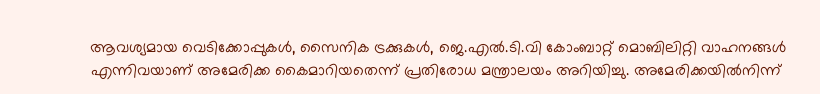ആവശ്യമായ വെടിക്കോപ്പുകൾ, സൈനിക ട്രക്കുകൾ, ജെ.എൽ.ടി.വി കോംബാറ്റ് മൊബിലിറ്റി വാഹനങ്ങൾ എന്നിവയാണ് അമേരിക്ക കൈമാറിയതെന്ന് പ്രതിരോധ മന്ത്രാലയം അറിയിച്ചു. അമേരിക്കയിൽനിന്ന്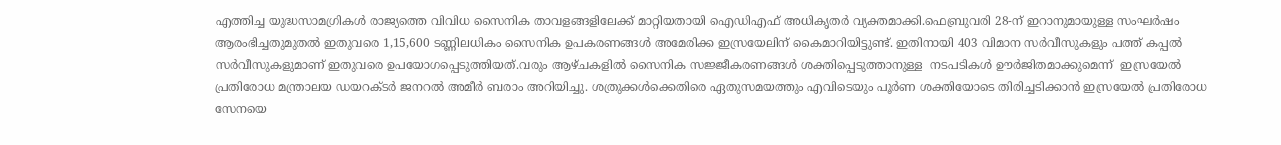എത്തിച്ച യുദ്ധസാമഗ്രികൾ രാജ്യത്തെ വിവിധ സൈനിക താവളങ്ങളിലേക്ക് മാറ്റിയതായി ഐഡിഎഫ് അധികൃതർ വ്യക്തമാക്കി.ഫെബ്രുവരി 28-ന് ഇറാനുമായുള്ള സംഘർഷം ആരംഭിച്ചതുമുതൽ ഇതുവരെ 1,15,600 ടണ്ണിലധികം സൈനിക ഉപകരണങ്ങൾ അമേരിക്ക ഇസ്രയേലിന് കൈമാറിയിട്ടുണ്ട്. ഇതിനായി 403 വിമാന സർവീസുകളും പത്ത് കപ്പൽ സർവീസുകളുമാണ് ഇതുവരെ ഉപയോഗപ്പെടുത്തിയത്.വരും ആഴ്ചകളിൽ സൈനിക സജ്ജീകരണങ്ങൾ ശക്തിപ്പെടുത്താനുള്ള  നടപടികൾ ഊർജിതമാക്കുമെന്ന്  ഇസ്രയേൽ പ്രതിരോധ മന്ത്രാലയ ഡയറക്ടർ ജനറൽ അമീർ ബരാം അറിയിച്ചു. ശത്രുക്കൾക്കെതിരെ ഏതുസമയത്തും എവിടെയും പൂർണ ശക്തിയോടെ തിരിച്ചടിക്കാൻ ഇസ്രയേൽ പ്രതിരോധ സേനയെ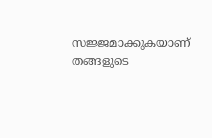സജ്ജമാക്കുകയാണ് തങ്ങളുടെ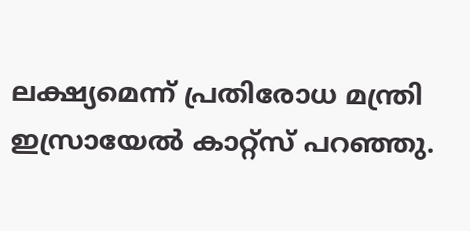ലക്ഷ്യമെന്ന് പ്രതിരോധ മന്ത്രി ഇസ്രായേൽ കാറ്റ്‌സ് പറഞ്ഞു.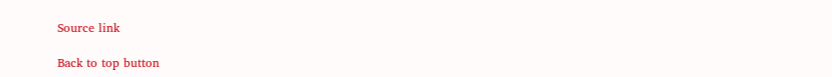Source link

Back to top button